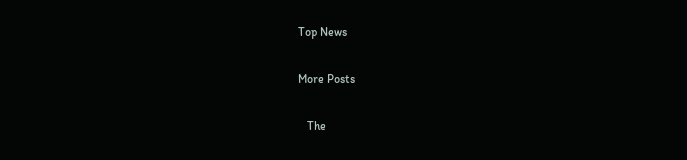Top News

More Posts

   The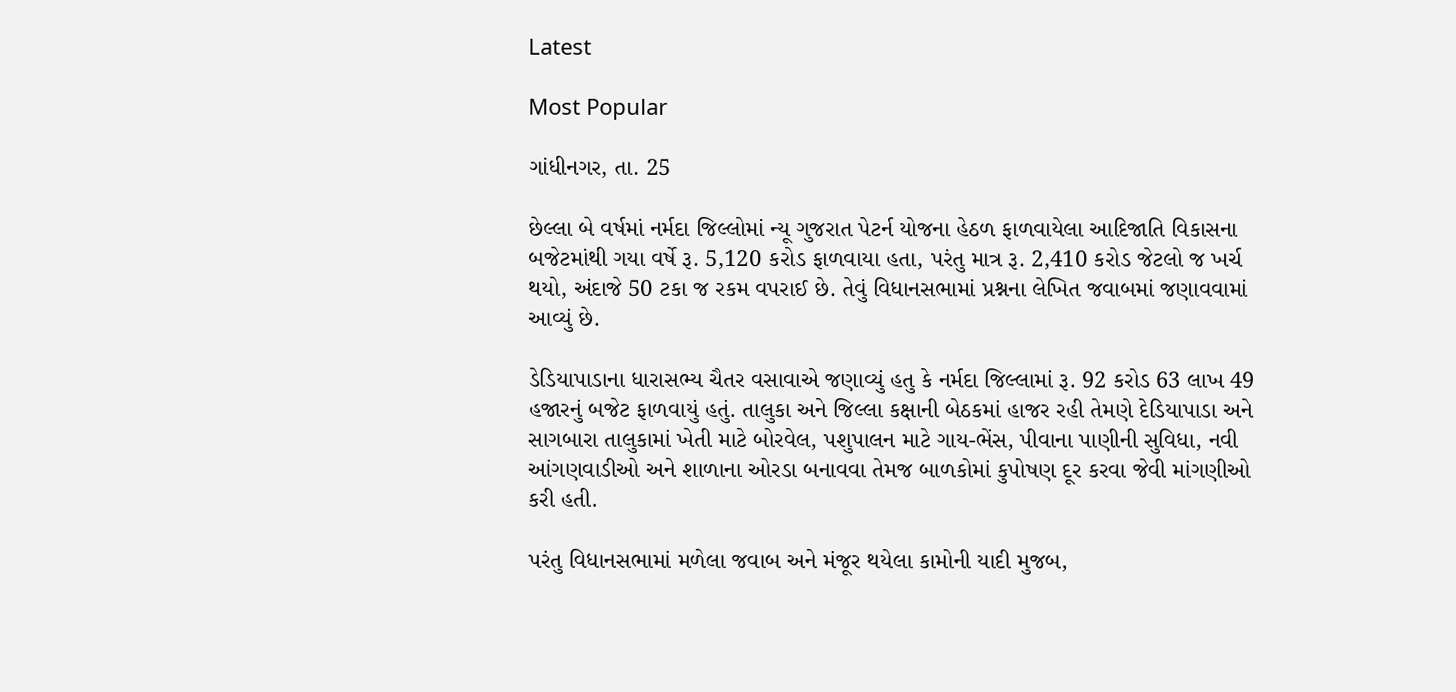Latest

Most Popular

ગાંધીનગર, તા. 25

છેલ્લા બે વર્ષમાં નર્મદા જિલ્લોમાં ન્યૂ ગુજરાત પેટર્ન યોજના હેઠળ ફાળવાયેલા આદિજાતિ વિકાસના બજેટમાંથી ગયા વર્ષે રૂ. 5,120 કરોડ ફાળવાયા હતા, પરંતુ માત્ર રૂ. 2,410 કરોડ જેટલો જ ખર્ચ થયો, અંદાજે 50 ટકા જ રકમ વપરાઈ છે. તેવું વિધાનસભામાં પ્રશ્નના લેખિત જવાબમાં જણાવવામાં આવ્યું છે.

ડેડિયાપાડાના ધારાસભ્ય ચૈતર વસાવાએ જણાવ્યું હતુ કે નર્મદા જિલ્લામાં રૂ. 92 કરોડ 63 લાખ 49 હજારનું બજેટ ફાળવાયું હતું. તાલુકા અને જિલ્લા કક્ષાની બેઠકમાં હાજર રહી તેમણે દેડિયાપાડા અને સાગબારા તાલુકામાં ખેતી માટે બોરવેલ, પશુપાલન માટે ગાય-ભેંસ, પીવાના પાણીની સુવિધા, નવી આંગણવાડીઓ અને શાળાના ઓરડા બનાવવા તેમજ બાળકોમાં કુપોષણ દૂર કરવા જેવી માંગણીઓ કરી હતી.

પરંતુ વિધાનસભામાં મળેલા જવાબ અને મંજૂર થયેલા કામોની યાદી મુજબ,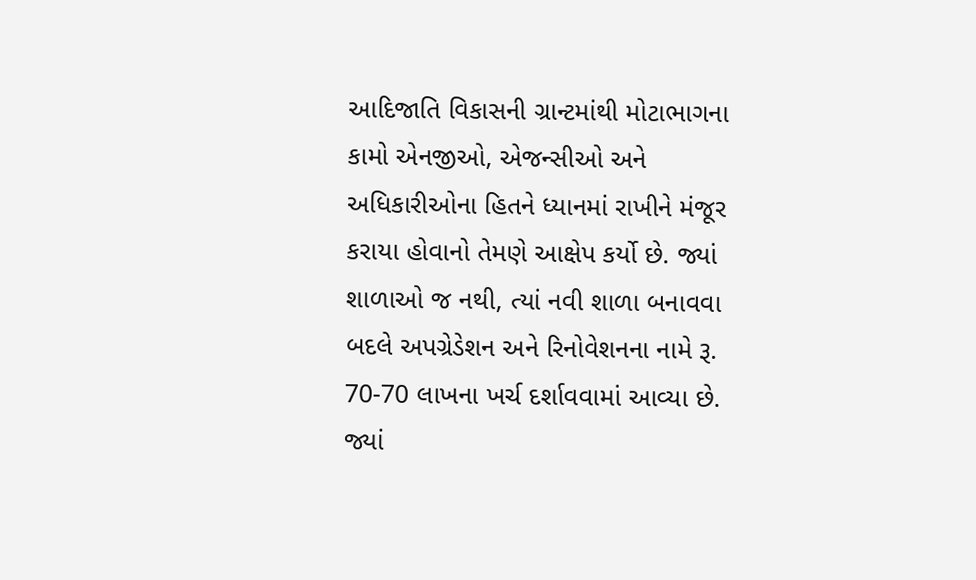આદિજાતિ વિકાસની ગ્રાન્ટમાંથી મોટાભાગના કામો એનજીઓ, એજન્સીઓ અને અધિકારીઓના હિતને ધ્યાનમાં રાખીને મંજૂર કરાયા હોવાનો તેમણે આક્ષેપ કર્યો છે. જ્યાં શાળાઓ જ નથી, ત્યાં નવી શાળા બનાવવા બદલે અપગ્રેડેશન અને રિનોવેશનના નામે રૂ. 70-70 લાખના ખર્ચ દર્શાવવામાં આવ્યા છે. જ્યાં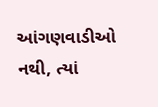આંગણવાડીઓ નથી, ત્યાં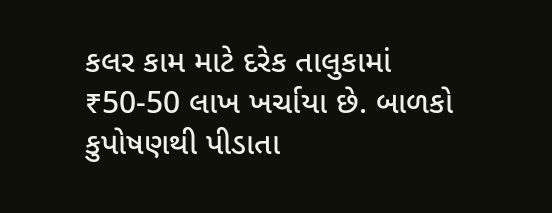કલર કામ માટે દરેક તાલુકામાં ₹50-50 લાખ ખર્ચાયા છે. બાળકો કુપોષણથી પીડાતા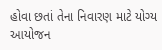હોવા છતાં તેના નિવારણ માટે યોગ્ય આયોજન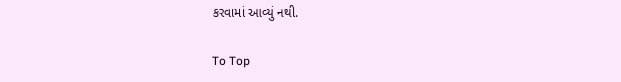કરવામાં આવ્યું નથી.

To Top